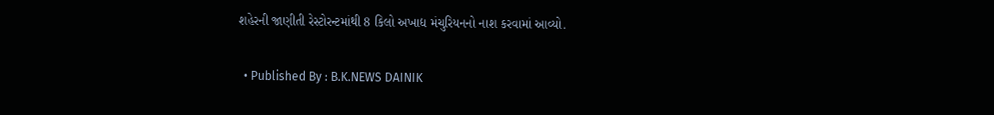શહેરની જાણીતી રેસ્ટોરન્ટમાંથી 8 કિલો અખાદ્ય મંચુરિયનનો નાશ કરવામાં આવ્યો.

  • Published By : B.K.NEWS DAINIK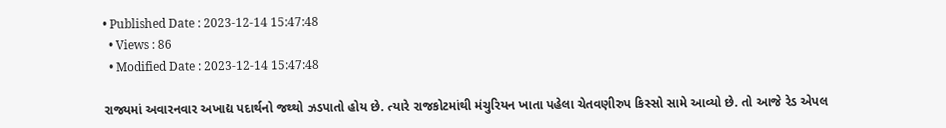• Published Date : 2023-12-14 15:47:48
  • Views : 86
  • Modified Date : 2023-12-14 15:47:48

રાજ્યમાં અવારનવાર અખાદ્ય પદાર્થનો જથ્થો ઝડપાતો હોય છે. ત્યારે રાજકોટમાંથી મંચુરિયન ખાતા પહેલા ચેતવણીરુપ કિસ્સો સામે આવ્યો છે. તો આજે રેડ એપલ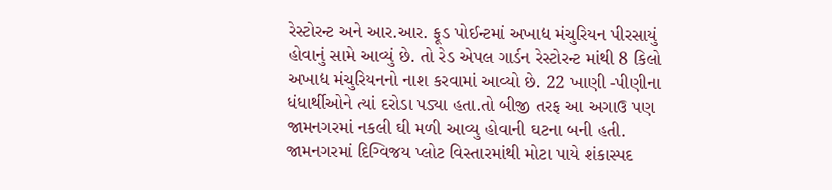રેસ્ટોરન્ટ અને આર.આર. ફૂડ પોઈન્ટમાં અખાદ્ય મંચુરિયન પીરસાયું હોવાનું સામે આવ્યું છે. તો રેડ એપલ ગાર્ડન રેસ્ટોરન્ટ માંથી 8 કિલો અખાદ્ય મંચુરિયનનો નાશ કરવામાં આવ્યો છે. 22 ખાણી -પીણીના ધંધાર્થીઓને ત્યાં દરોડા પડ્યા હતા.તો બીજી તરફ આ અગાઉ પણ જામનગરમાં નકલી ઘી મળી આવ્યુ હોવાની ઘટના બની હતી. જામનગરમાં દિગ્વિજય પ્લોટ વિસ્તારમાંથી મોટા પાયે શંકાસ્પદ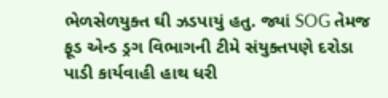ભેળસેળયુક્ત ઘી ઝડપાયું હતુ. જ્યાં SOG તેમજ ફૂડ એન્ડ ડ્રગ વિભાગની ટીમે સંયુક્તપણે દરોડા પાડી કાર્યવાહી હાથ ધરી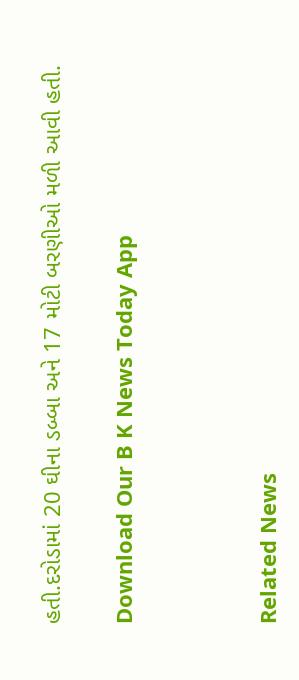હતી.દરોડામાં 20 ઘીના ડબ્બા અને 17 મોટી બરણીઓ મળી આવી હતી.

Download Our B K News Today App



Related News